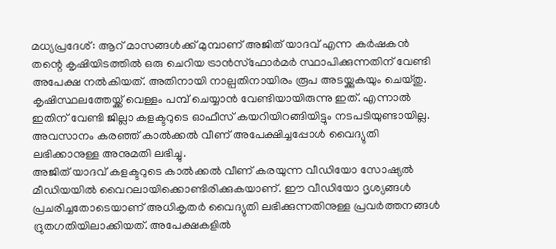മധ്യപ്രദേശ്: ആറ് മാസങ്ങൾക്ക് മുമ്പാണ് അജിത് യാദവ് എന്ന കർഷകൻ തന്റെ കൃഷിയിടത്തിൽ ഒരു ചെറിയ ട്രാൻസ്ഫോർമർ സ്ഥാപിക്കുന്നതിന് വേണ്ടി അപേക്ഷ നൽകിയത്. അതിനായി നാല്പതിനായിരം രൂപ അടയ്ക്കുകയും ചെയ്തു. കൃഷിസ്ഥലത്തേയ്ക്ക് വെള്ളം പമ്പ് ചെയ്യാൻ വേണ്ടിയായിരുന്നു ഇത്. എന്നാൽ ഇതിന് വേണ്ടി ജില്ലാ കളക്ടറുടെ ഓഫീസ് കയറിയിറങ്ങിയിട്ടും നടപടിയുണ്ടായില്ല. അവസാനം കരഞ്ഞ് കാൽക്കൽ വീണ് അപേക്ഷിച്ചപ്പോൾ വൈദ്യുതി ലഭിക്കാനുള്ള അനുമതി ലഭിച്ചു.
അജിത് യാദവ് കളക്ടറുടെ കാൽക്കൽ വീണ് കരയുന്ന വീഡിയോ സോഷ്യൽ മീഡിയയിൽ വൈറലായിക്കൊണ്ടിരിക്കുകയാണ്. ഈ വീഡിയോ ദൃശ്യങ്ങൾ പ്രചരിച്ചതോടെയാണ് അധികൃതർ വൈദ്യുതി ലഭിക്കുന്നതിനുള്ള പ്രവർത്തനങ്ങൾ ദ്രുതഗതിയിലാക്കിയത്. അപേക്ഷകളിൽ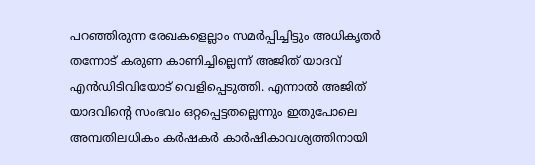പറഞ്ഞിരുന്ന രേഖകളെല്ലാം സമർപ്പിച്ചിട്ടും അധികൃതർ തന്നോട് കരുണ കാണിച്ചില്ലെന്ന് അജിത് യാദവ് എൻഡിടിവിയോട് വെളിപ്പെടുത്തി. എന്നാൽ അജിത് യാദവിന്റെ സംഭവം ഒറ്റപ്പെട്ടതല്ലെന്നും ഇതുപോലെ അമ്പതിലധികം കർഷകർ കാർഷികാവശ്യത്തിനായി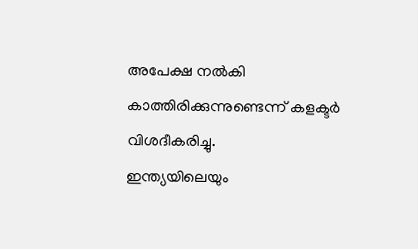അപേക്ഷ നൽകി കാത്തിരിക്കുന്നുണ്ടെന്ന് കളക്ടർ വിശദീകരിച്ചു.
ഇന്ത്യയിലെയും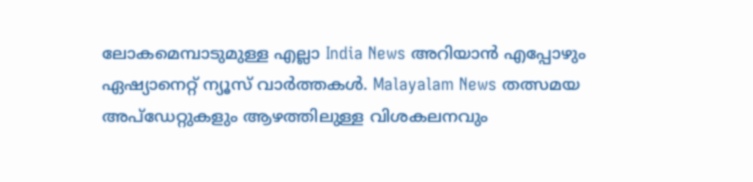ലോകമെമ്പാടുമുള്ള എല്ലാ India News അറിയാൻ എപ്പോഴും ഏഷ്യാനെറ്റ് ന്യൂസ് വാർത്തകൾ. Malayalam News തത്സമയ അപ്ഡേറ്റുകളും ആഴത്തിലുള്ള വിശകലനവും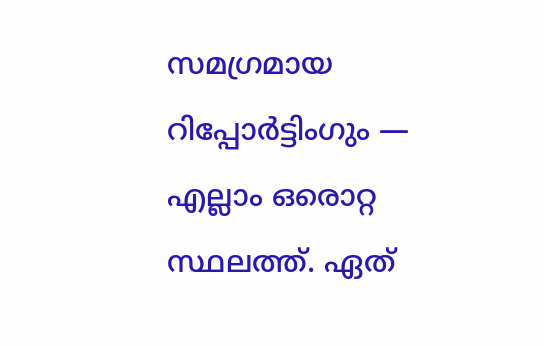സമഗ്രമായ റിപ്പോർട്ടിംഗും — എല്ലാം ഒരൊറ്റ സ്ഥലത്ത്. ഏത്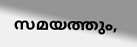സമയത്തും,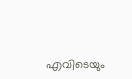എവിടെയും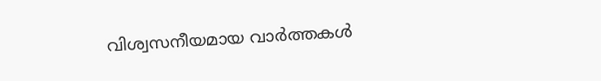വിശ്വസനീയമായ വാർത്തകൾ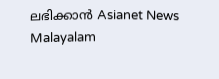ലഭിക്കാൻ Asianet News Malayalam